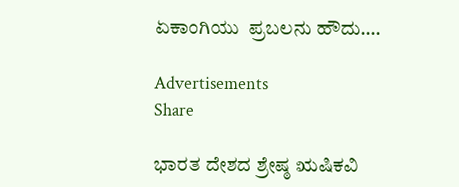ಏಕಾಂಗಿಯು  ಪ್ರಬಲನು ಹೌದು….

Advertisements
Share

ಭಾರತ ದೇಶದ ಶ್ರೇಷ್ಠ ಋಷಿಕವಿ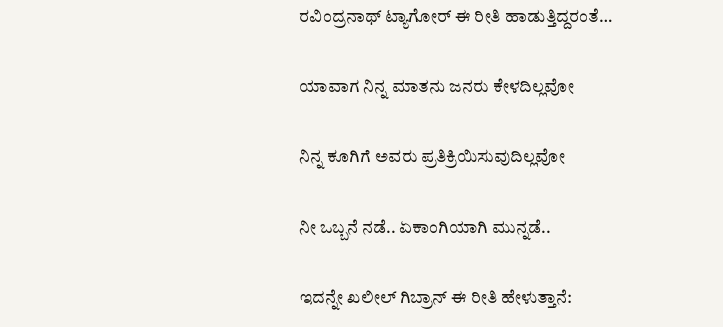ರವಿಂದ್ರನಾಥ್ ಟ್ಯಾಗೋರ್ ಈ ರೀತಿ ಹಾಡುತ್ತಿದ್ದರಂತೆ…

ಯಾವಾಗ ನಿನ್ನ ಮಾತನು ಜನರು ಕೇಳದಿಲ್ಲವೋ

ನಿನ್ನ ಕೂಗಿಗೆ ಅವರು ಪ್ರತಿಕ್ರಿಯಿಸುವುದಿಲ್ಲವೋ

ನೀ ಒಬ್ಬನೆ ನಡೆ.. ಏಕಾಂಗಿಯಾಗಿ ಮುನ್ನಡೆ..

ಇದನ್ನೇ ಖಲೀಲ್ ಗಿಬ್ರಾನ್ ಈ ರೀತಿ ಹೇಳುತ್ತಾನೆ: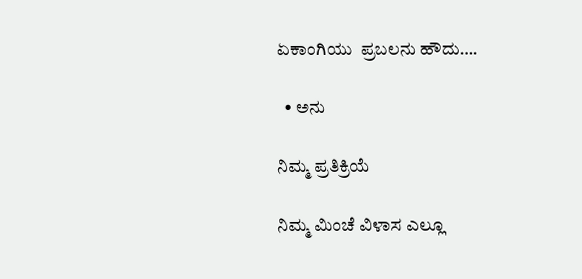ಏಕಾಂಗಿಯು  ಪ್ರಬಲನು ಹೌದು….

  • ಅನು

ನಿಮ್ಮ ಪ್ರತಿಕ್ರಿಯೆ

ನಿಮ್ಮ ಮಿಂಚೆ ವಿಳಾಸ ಎಲ್ಲೂ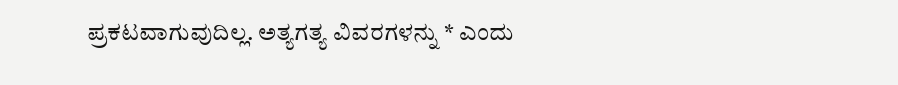ಪ್ರಕಟವಾಗುವುದಿಲ್ಲ. ಅತ್ಯಗತ್ಯ ವಿವರಗಳನ್ನು * ಎಂದು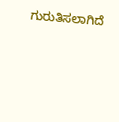ಗುರುತಿಸಲಾಗಿದೆ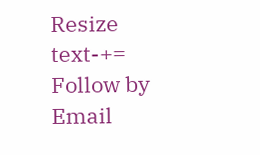Resize text-+=
Follow by Email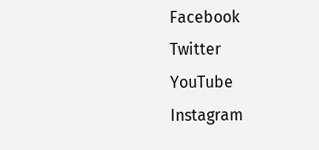Facebook
Twitter
YouTube
Instagram